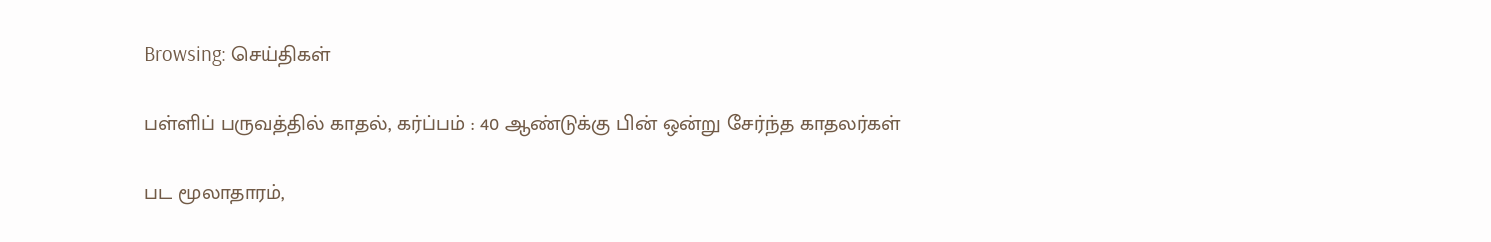Browsing: செய்திகள்

பள்ளிப் பருவத்தில் காதல், கர்ப்பம் : 40 ஆண்டுக்கு பின் ஒன்று சேர்ந்த காதலர்கள்

பட மூலாதாரம்,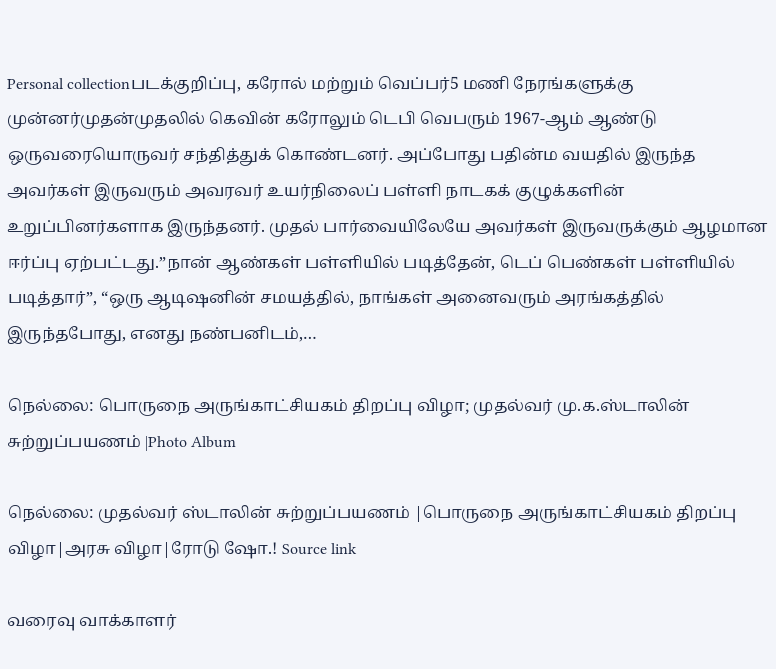Personal collectionபடக்குறிப்பு, கரோல் மற்றும் வெப்பர்5 மணி நேரங்களுக்கு முன்னர்முதன்முதலில் கெவின் கரோலும் டெபி வெபரும் 1967-ஆம் ஆண்டு ஒருவரையொருவர் சந்தித்துக் கொண்டனர். அப்போது பதின்ம வயதில் இருந்த அவர்கள் இருவரும் அவரவர் உயர்நிலைப் பள்ளி நாடகக் குழுக்களின் உறுப்பினர்களாக இருந்தனர். முதல் பார்வையிலேயே அவர்கள் இருவருக்கும் ஆழமான ஈர்ப்பு ஏற்பட்டது.”நான் ஆண்கள் பள்ளியில் படித்தேன், டெப் பெண்கள் பள்ளியில் படித்தார்”, “ஒரு ஆடிஷனின் சமயத்தில், நாங்கள் அனைவரும் அரங்கத்தில் இருந்தபோது, எனது நண்பனிடம்,…

நெல்லை: பொருநை அருங்காட்சியகம் திறப்பு விழா; முதல்வர் மு.க.ஸ்டாலின் சுற்றுப்பயணம் |Photo Album

நெல்லை: முதல்வர் ஸ்டாலின் சுற்றுப்பயணம் |பொருநை அருங்காட்சியகம் திறப்பு விழா|அரசு விழா|ரோடு ஷோ.! Source link

வரைவு வாக்காளர்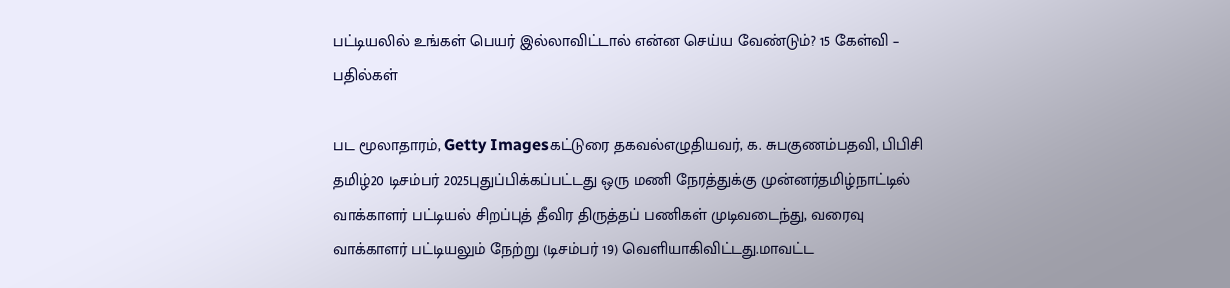பட்டியலில் உங்கள் பெயர் இல்லாவிட்டால் என்ன செய்ய வேண்டும்? 15 கேள்வி – பதில்கள்

பட மூலாதாரம், Getty Imagesகட்டுரை தகவல்எழுதியவர், க. சுபகுணம்பதவி, பிபிசி தமிழ்20 டிசம்பர் 2025புதுப்பிக்கப்பட்டது ஒரு மணி நேரத்துக்கு முன்னர்தமிழ்நாட்டில் வாக்காளர் பட்டியல் சிறப்புத் தீவிர திருத்தப் பணிகள் முடிவடைந்து, வரைவு வாக்காளர் பட்டியலும் நேற்று (டிசம்பர் 19) வெளியாகிவிட்டது.மாவட்ட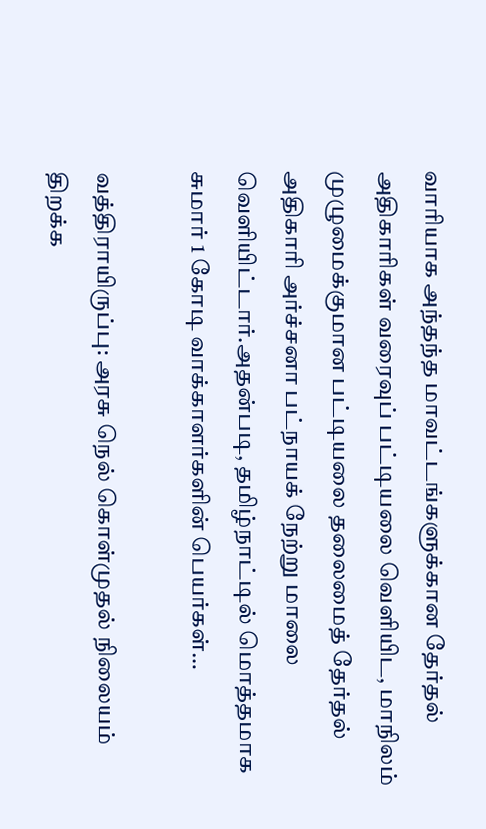வாரியாக அந்தந்த மாவட்டங்களுக்கான தேர்தல் அதிகாரிகள் வரைவுப் பட்டியலை வெளியிட, மாநிலம் முழுமைக்குமான பட்டியலை தலைமைத் தேர்தல் அதிகாரி அர்ச்சனா பட்நாயக் நேற்று மாலை வெளியிட்டார்.அதன்படி, தமிழ்நாட்டில் மொத்தமாக சுமார் 1 கோடி வாக்காளர்களின் பெயர்கள்…

வத்திராயிருப்பு: அரசு நெல் கொள்முதல் நிலையம் திறக்க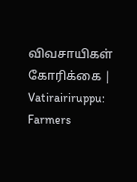விவசாயிகள் கோரிக்கை | Vatirairiruppu: Farmers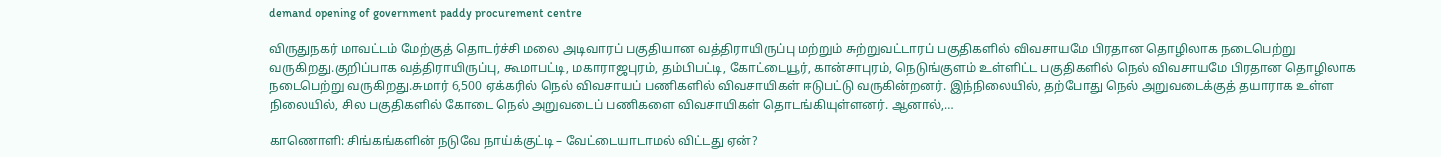demand opening of government paddy procurement centre

விருதுநகர் மாவட்டம் மேற்குத் தொடர்ச்சி மலை அடிவாரப் பகுதியான வத்திராயிருப்பு மற்றும் சுற்றுவட்டாரப் பகுதிகளில் விவசாயமே பிரதான தொழிலாக நடைபெற்று வருகிறது.குறிப்பாக வத்திராயிருப்பு, கூமாபட்டி, மகாராஜபுரம், தம்பிபட்டி, கோட்டையூர், கான்சாபுரம், நெடுங்குளம் உள்ளிட்ட பகுதிகளில் நெல் விவசாயமே பிரதான தொழிலாக நடைபெற்று வருகிறது.சுமார் 6,500 ஏக்கரில் நெல் விவசாயப் பணிகளில் விவசாயிகள் ஈடுபட்டு வருகின்றனர். இந்நிலையில், தற்போது நெல் அறுவடைக்குத் தயாராக உள்ள நிலையில், சில பகுதிகளில் கோடை நெல் அறுவடைப் பணிகளை விவசாயிகள் தொடங்கியுள்ளனர். ஆனால்,…

காணொளி: சிங்கங்களின் நடுவே நாய்க்குட்டி – வேட்டையாடாமல் விட்டது ஏன்?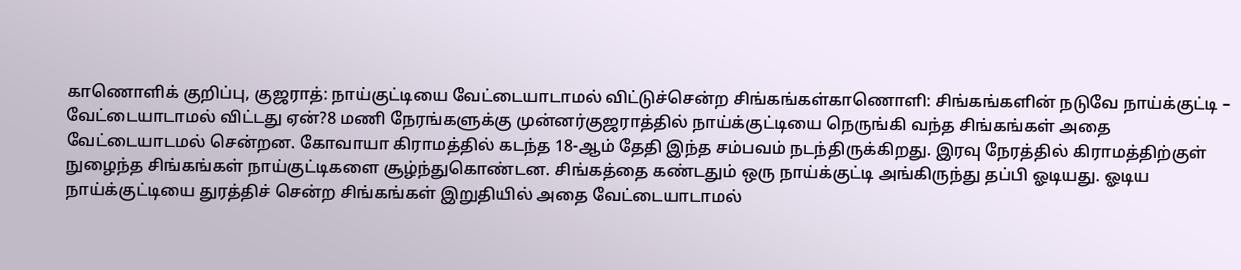காணொளிக் குறிப்பு, குஜராத்: நாய்குட்டியை வேட்டையாடாமல் விட்டுச்சென்ற சிங்கங்கள்காணொளி: சிங்கங்களின் நடுவே நாய்க்குட்டி – வேட்டையாடாமல் விட்டது ஏன்?8 மணி நேரங்களுக்கு முன்னர்குஜராத்தில் நாய்க்குட்டியை நெருங்கி வந்த சிங்கங்கள் அதை வேட்டையாடமல் சென்றன. கோவாயா கிராமத்தில் கடந்த 18-ஆம் தேதி இந்த சம்பவம் நடந்திருக்கிறது. இரவு நேரத்தில் கிராமத்திற்குள் நுழைந்த சிங்கங்கள் நாய்குட்டிகளை சூழ்ந்துகொண்டன. சிங்கத்தை கண்டதும் ஒரு நாய்க்குட்டி அங்கிருந்து தப்பி ஓடியது. ஓடிய நாய்க்குட்டியை துரத்திச் சென்ற சிங்கங்கள் இறுதியில் அதை வேட்டையாடாமல்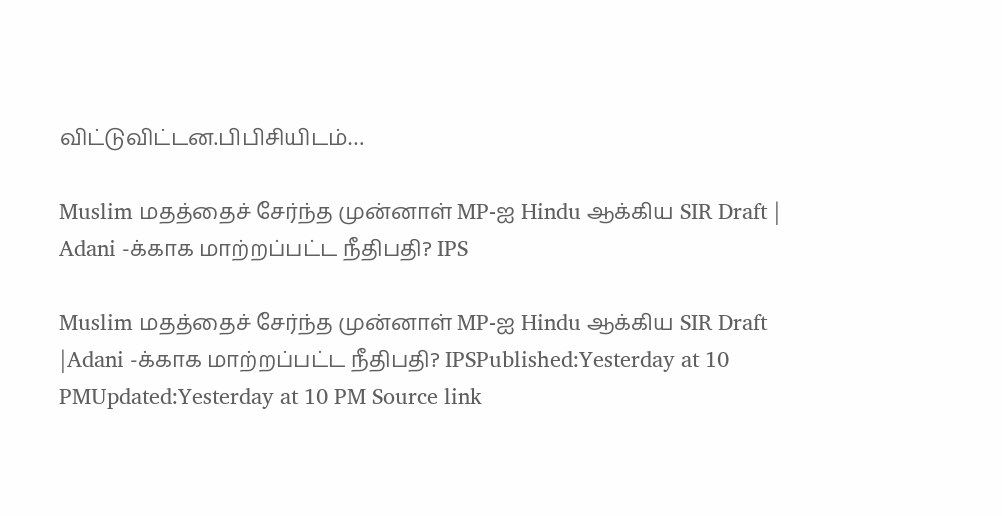விட்டுவிட்டன.பிபிசியிடம்…

Muslim மதத்தைச் சேர்ந்த முன்னாள் MP-ஐ Hindu ஆக்கிய SIR Draft | Adani -க்காக மாற்றப்பட்ட நீதிபதி? IPS

Muslim மதத்தைச் சேர்ந்த முன்னாள் MP-ஐ Hindu ஆக்கிய SIR Draft |Adani -க்காக மாற்றப்பட்ட நீதிபதி? IPSPublished:Yesterday at 10 PMUpdated:Yesterday at 10 PM Source link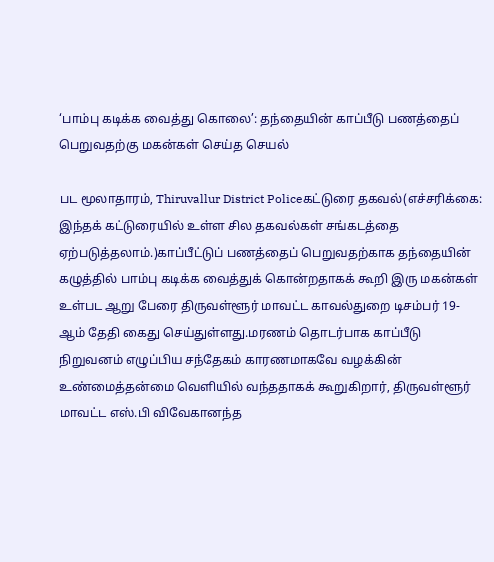‘பாம்பு கடிக்க வைத்து கொலை’: தந்தையின் காப்பீடு பணத்தைப் பெறுவதற்கு மகன்கள் செய்த செயல்

பட மூலாதாரம், Thiruvallur District Policeகட்டுரை தகவல்(எச்சரிக்கை: இந்தக் கட்டுரையில் உள்ள சில தகவல்கள் சங்கடத்தை ஏற்படுத்தலாம்.)காப்பீட்டுப் பணத்தைப் பெறுவதற்காக தந்தையின் கழுத்தில் பாம்பு கடிக்க வைத்துக் கொன்றதாகக் கூறி இரு மகன்கள் உள்பட ஆறு பேரை திருவள்ளூர் மாவட்ட காவல்துறை டிசம்பர் 19-ஆம் தேதி கைது செய்துள்ளது.மரணம் தொடர்பாக காப்பீடு நிறுவனம் எழுப்பிய சந்தேகம் காரணமாகவே வழக்கின் உண்மைத்தன்மை வெளியில் வந்ததாகக் கூறுகிறார், திருவள்ளூர் மாவட்ட எஸ்.பி விவேகானந்த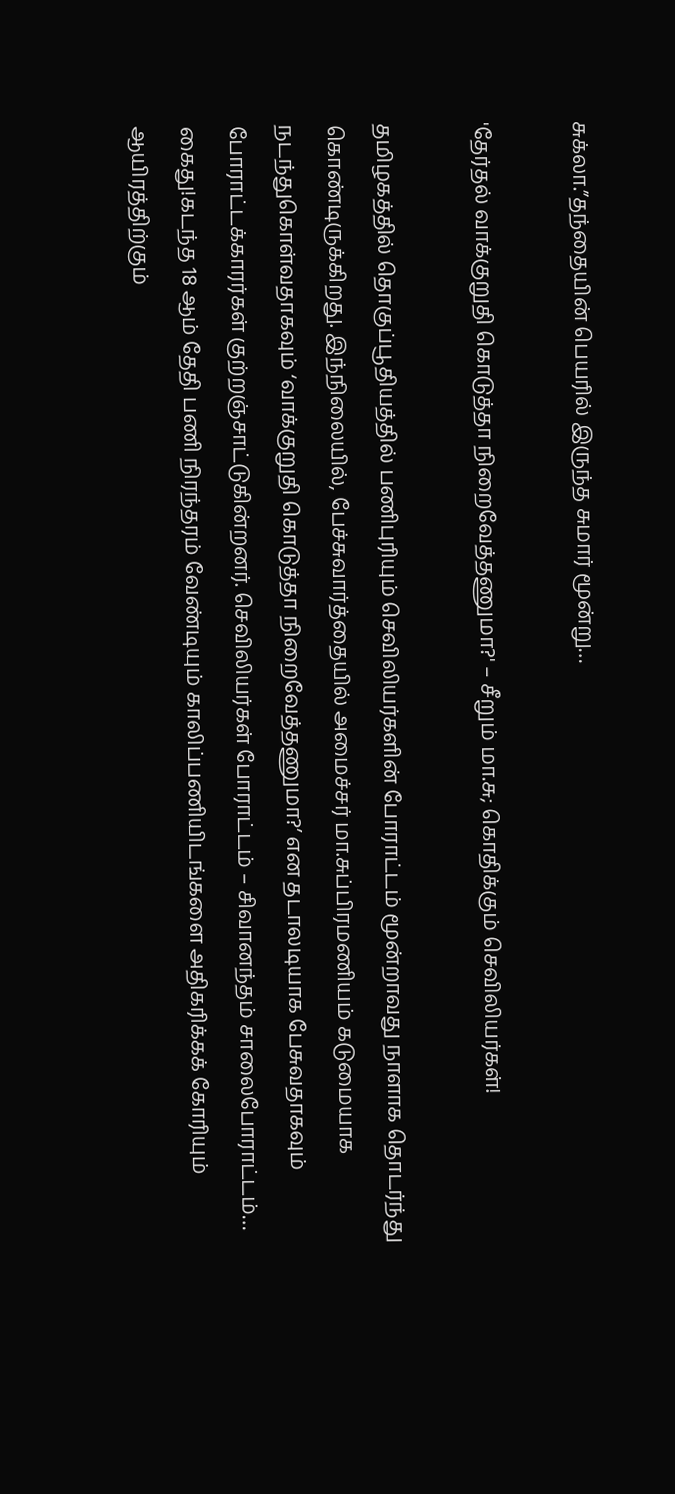சுக்லா.”தந்தையின் பெயரில் இருந்த சுமார் மூன்று…

'தேர்தல் வாக்குறுதி கொடுத்தா நிறைவேத்தணுமா?' – சீறும் மா.சு; கொதிக்கும் செவிலியர்கள்!

தமிழகத்தில் தொகுப்பூதியத்தில் பணிபுரியும் செவிலியர்களின் போராட்டம் மூன்றாவது நாளாக தொடர்ந்து கொண்டிருக்கிறது. இந்நிலையில், பேச்சுவார்த்தையில் அமைச்சர் மா.சுப்பிரமணியம் கடுமையாக நடந்துகொள்வதாகவும் ‘வாக்குறுதி கொடுத்தா நிறைவேத்தணுமா?’ என தடாலடியாக பேசுவதாகவும் போராட்டக்காரர்கள் குற்றஞ்சாட்டுகின்றனர். செவிலியர்கள் போராட்டம் – சிவானந்தம் சாலைபோராட்டம்… கைது!கடந்த 18 ஆம் தேதி பணி நிரந்தரம் வேண்டியும் காலிப்பணியிடங்களை அதிகரிக்கக் கோரியும் ஆயிரத்திற்கும்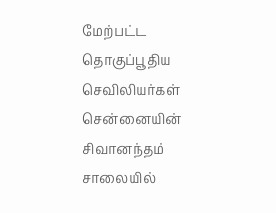மேற்பட்ட தொகுப்பூதிய செவிலியர்கள் சென்னையின் சிவானந்தம் சாலையில்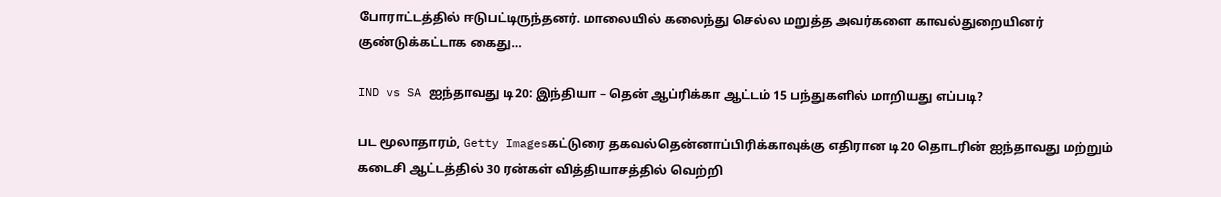போராட்டத்தில் ஈடுபட்டிருந்தனர். மாலையில் கலைந்து செல்ல மறுத்த அவர்களை காவல்துறையினர் குண்டுக்கட்டாக கைது…

IND vs SA ஐந்தாவது டி20: இந்தியா – தென் ஆப்ரிக்கா ஆட்டம் 15 பந்துகளில் மாறியது எப்படி?

பட மூலாதாரம், Getty Imagesகட்டுரை தகவல்தென்னாப்பிரிக்காவுக்கு எதிரான டி20 தொடரின் ஐந்தாவது மற்றும் கடைசி ஆட்டத்தில் 30 ரன்கள் வித்தியாசத்தில் வெற்றி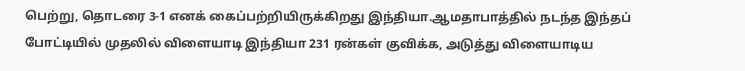பெற்று, தொடரை 3-1 எனக் கைப்பற்றியிருக்கிறது இந்தியா.ஆமதாபாத்தில் நடந்த இந்தப் போட்டியில் முதலில் விளையாடி இந்தியா 231 ரன்கள் குவிக்க, அடுத்து விளையாடிய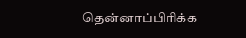தென்னாப்பிரிக்க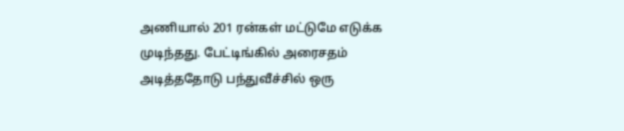அணியால் 201 ரன்கள் மட்டுமே எடுக்க முடிந்தது. பேட்டிங்கில் அரைசதம் அடித்ததோடு பந்துவீச்சில் ஒரு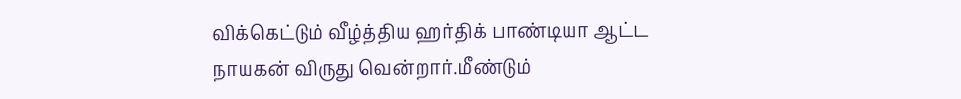விக்கெட்டும் வீழ்த்திய ஹர்திக் பாண்டியா ஆட்ட நாயகன் விருது வென்றார்.மீண்டும்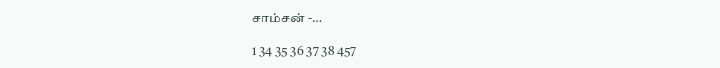சாம்சன் -…

1 34 35 36 37 38 457